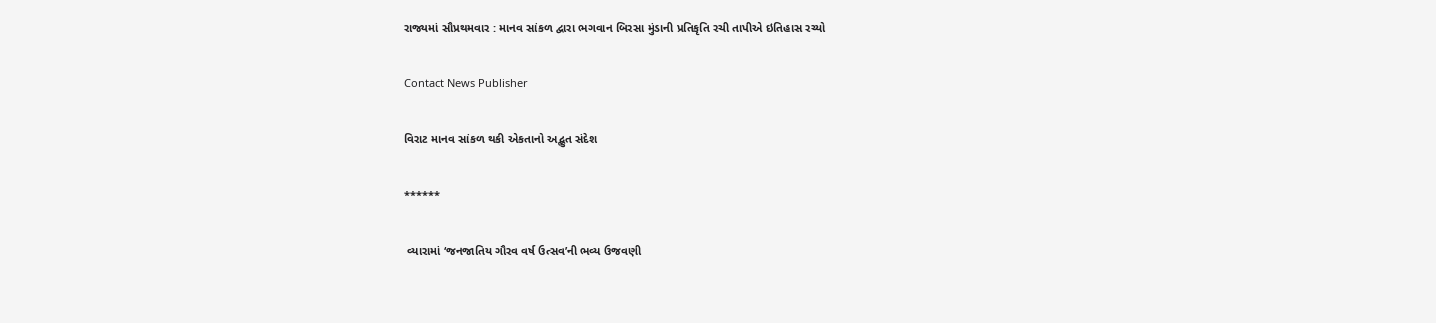રાજ્યમાં સૌપ્રથમવાર : માનવ સાંકળ દ્વારા ભગવાન બિરસા મુંડાની પ્રતિકૃતિ રચી તાપીએ ઇતિહાસ રચ્યો

Contact News Publisher

વિરાટ માનવ સાંકળ થકી એકતાનો અદ્ભુત સંદેશ

******

 વ્યારામાં ‘જનજાતિય ગૌરવ વર્ષ ઉત્સવ’ની ભવ્ય ઉજવણી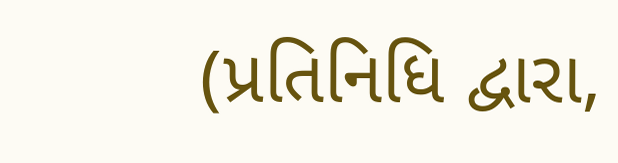(પ્રતિનિધિ દ્વારા,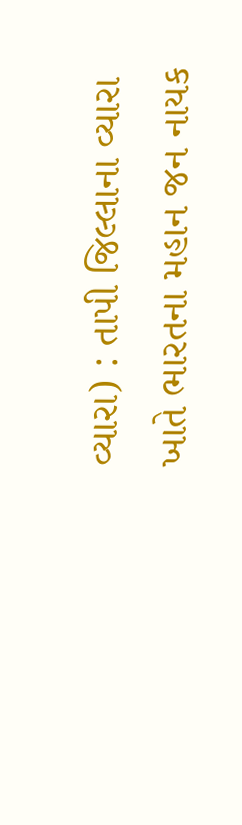વ્યારા) : તાપી જિલ્લાના વ્યારા ખાતે ભારતના મહાન જન નાયક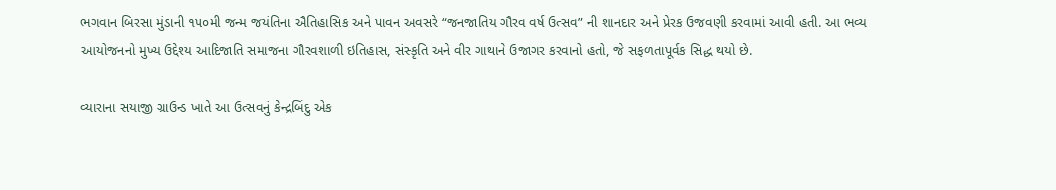ભગવાન બિરસા મુંડાની ૧૫૦મી જન્મ જયંતિના ઐતિહાસિક અને પાવન અવસરે “જનજાતિય ગૌરવ વર્ષ ઉત્સવ” ની શાનદાર અને પ્રેરક ઉજવણી કરવામાં આવી હતી. આ ભવ્ય આયોજનનો મુખ્ય ઉદ્દેશ્ય આદિજાતિ સમાજના ગૌરવશાળી ઇતિહાસ, સંસ્કૃતિ અને વીર ગાથાને ઉજાગર કરવાનો હતો, જે સફળતાપૂર્વક સિદ્ધ થયો છે.

વ્યારાના સયાજી ગ્રાઉન્ડ ખાતે આ ઉત્સવનું કેન્દ્રબિંદુ એક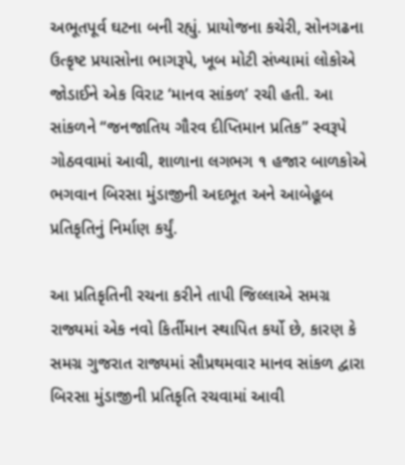અભૂતપૂર્વ ઘટના બની રહ્યું. પ્રાયોજના કચેરી, સોનગઢના ઉત્કૃષ્ટ પ્રયાસોના ભાગરૂપે, ખૂબ મોટી સંખ્યામાં લોકોએ જોડાઈને એક વિરાટ ‘માનવ સાંકળ’ રચી હતી. આ સાંકળને “જનજાતિય ગૌરવ દીપ્તિમાન પ્રતિક” સ્વરૂપે ગોઠવવામાં આવી, શાળાના લગભગ ૧ હજાર બાળકોએ ભગવાન બિરસા મુંડાજીની અદભૂત અને આબેહૂબ પ્રતિકૃતિનું નિર્માણ કર્યું.

આ પ્રતિકૃતિની રચના કરીને તાપી જિલ્લાએ સમગ્ર રાજ્યમાં એક નવો કિર્તીમાન સ્થાપિત કર્યો છે, કારણ કે સમગ્ર ગુજરાત રાજ્યમાં સૌપ્રથમવાર માનવ સાંકળ દ્વારા બિરસા મુંડાજીની પ્રતિકૃતિ રચવામાં આવી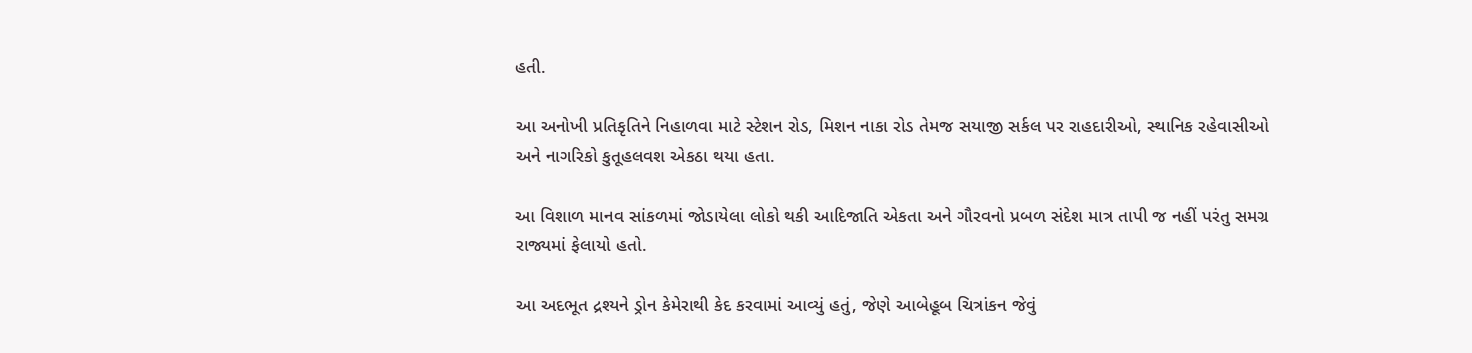હતી.

આ અનોખી પ્રતિકૃતિને નિહાળવા માટે સ્ટેશન રોડ, મિશન નાકા રોડ તેમજ સયાજી સર્કલ પર રાહદારીઓ, સ્થાનિક રહેવાસીઓ અને નાગરિકો કુતૂહલવશ એકઠા થયા હતા.

આ વિશાળ માનવ સાંકળમાં જોડાયેલા લોકો થકી આદિજાતિ એકતા અને ગૌરવનો પ્રબળ સંદેશ માત્ર તાપી જ નહીં પરંતુ સમગ્ર રાજ્યમાં ફેલાયો હતો.

આ અદભૂત દ્રશ્યને ડ્રોન કેમેરાથી કેદ કરવામાં આવ્યું હતું, જેણે આબેહૂબ ચિત્રાંકન જેવું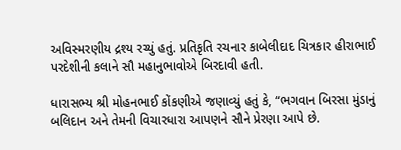અવિસ્મરણીય દ્રશ્ય રચ્યું હતું. પ્રતિકૃતિ રચનાર કાબેલીદાદ ચિત્રકાર હીરાભાઈ પરદેશીની કલાને સૌ મહાનુભાવોએ બિરદાવી હતી.

ધારાસભ્ય શ્રી મોહનભાઈ કોંકણીએ જણાવ્યું હતું કે, “ભગવાન બિરસા મુંડાનું બલિદાન અને તેમની વિચારધારા આપણને સૌને પ્રેરણા આપે છે.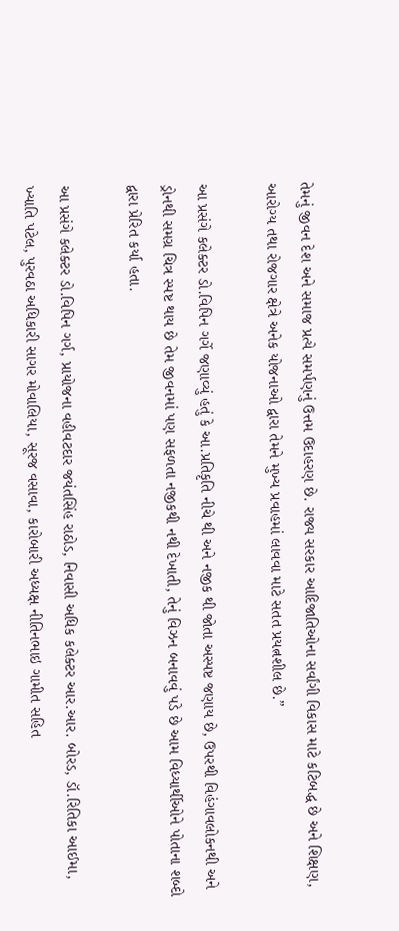તેમનું જીવન દેશ અને સમાજ પ્રત્યે સમર્પણનું ઉત્તમ ઉદાહરણ છે. રાજ્ય સરકાર આદિજાતિઓના સર્વાંગી વિકાસ માટે કટિબદ્ધ છે અને શિક્ષણ, આરોગ્ય તથા રોજગાર ક્ષેત્રે અનેક યોજનાઓ દ્વારા તેમને મુખ્ય પ્રવાહમાં લાવવા માટે સતત પ્રયત્નશીલ છે.”

આ પ્રસંગે કલેક્ટર ડો.વિપિન ગર્ગે જણાવ્યું હતું કે આ.પ્રતિકૃતિ નીચે થી અને નજીક થી જોતા અસ્પષ્ટ જણાય છે, ઉપરથી વિહંગાવલોકનથી અને ડ્રોનથી સમગ્ર ચિત્ર સ્પષ્ટ થાય છે તેમ જીવનમાં પણ સફળતા નજીકથી નથી દેખાતી, તેનું વિઝન બનાવવું પડે છે આમ વિધ્યાર્થીઓને પોતાના શબ્દો દ્વારા પ્રેરિત કર્યા હતા.

આ પ્રસંગે કલેક્ટર ડો.વિપિન ગર્ગ, પ્રાયોજના વહીવટદાર જયંતસિંહ રાઠોડ, નિવાસી અધિક કલેક્ટર આર.આર. બોરડ, ડૉ.રિતિકા આઈમા, ખ્યાતિ પટેલ, પુરવઠા અધિકારી સાગર મોવાલિયા, સૂરજ વસાવા, કારોબારી અધ્યક્ષ નીતિનભાઇ ગામીત સહિત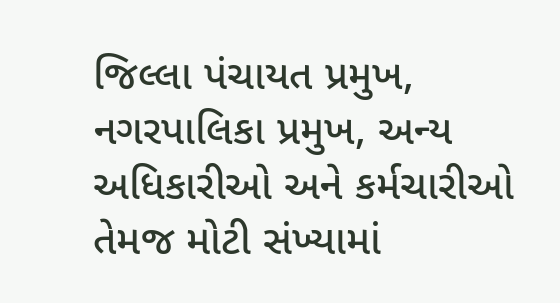જિલ્લા પંચાયત પ્રમુખ, નગરપાલિકા પ્રમુખ, અન્ય અધિકારીઓ અને કર્મચારીઓ તેમજ મોટી સંખ્યામાં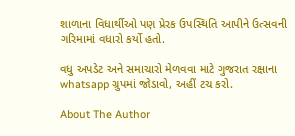શાળાના વિધાર્થીઓ પણ પ્રેરક ઉપસ્થિતિ આપીને ઉત્સવની ગરિમામાં વધારો કર્યો હતો.

વધુ અપડેટ અને સમાચારો મેળવવા માટે ગુજરાત રક્ષાના whatsapp ગ્રુપમાં જોડાવો, અહીં ટચ કરો.

About The Author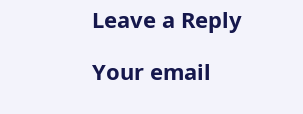Leave a Reply

Your email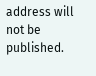address will not be published.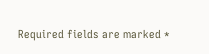Required fields are marked *